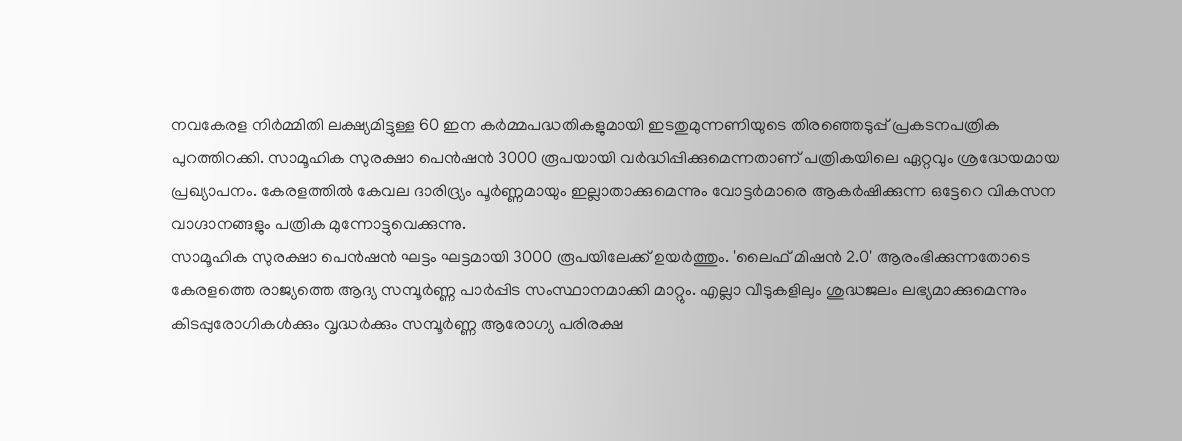നവകേരള നിർമ്മിതി ലക്ഷ്യമിട്ടുള്ള 60 ഇന കർമ്മപദ്ധതികളുമായി ഇടതുമുന്നണിയുടെ തിരഞ്ഞെടുപ്പ് പ്രകടനപത്രിക പുറത്തിറക്കി. സാമൂഹിക സുരക്ഷാ പെൻഷൻ 3000 രൂപയായി വർദ്ധിപ്പിക്കുമെന്നതാണ് പത്രികയിലെ ഏറ്റവും ശ്രദ്ധേയമായ പ്രഖ്യാപനം. കേരളത്തിൽ കേവല ദാരിദ്ര്യം പൂർണ്ണമായും ഇല്ലാതാക്കുമെന്നും വോട്ടർമാരെ ആകർഷിക്കുന്ന ഒട്ടേറെ വികസന വാഗ്ദാനങ്ങളും പത്രിക മുന്നോട്ടുവെക്കുന്നു.
സാമൂഹിക സുരക്ഷാ പെൻഷൻ ഘട്ടം ഘട്ടമായി 3000 രൂപയിലേക്ക് ഉയർത്തും. 'ലൈഫ് മിഷൻ 2.0' ആരംഭിക്കുന്നതോടെ കേരളത്തെ രാജ്യത്തെ ആദ്യ സമ്പൂർണ്ണ പാർപ്പിട സംസ്ഥാനമാക്കി മാറ്റും. എല്ലാ വീടുകളിലും ശുദ്ധജലം ലഭ്യമാക്കുമെന്നും കിടപ്പുരോഗികൾക്കും വൃദ്ധർക്കും സമ്പൂർണ്ണ ആരോഗ്യ പരിരക്ഷ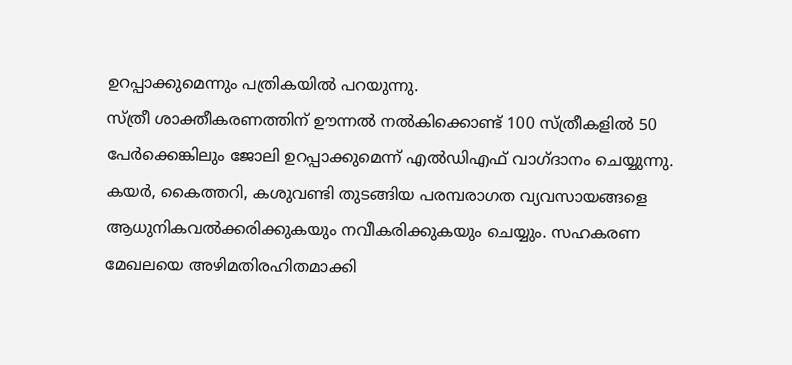ഉറപ്പാക്കുമെന്നും പത്രികയിൽ പറയുന്നു.
സ്ത്രീ ശാക്തീകരണത്തിന് ഊന്നൽ നൽകിക്കൊണ്ട് 100 സ്ത്രീകളിൽ 50 പേർക്കെങ്കിലും ജോലി ഉറപ്പാക്കുമെന്ന് എൽഡിഎഫ് വാഗ്ദാനം ചെയ്യുന്നു. കയർ, കൈത്തറി, കശുവണ്ടി തുടങ്ങിയ പരമ്പരാഗത വ്യവസായങ്ങളെ ആധുനികവൽക്കരിക്കുകയും നവീകരിക്കുകയും ചെയ്യും. സഹകരണ മേഖലയെ അഴിമതിരഹിതമാക്കി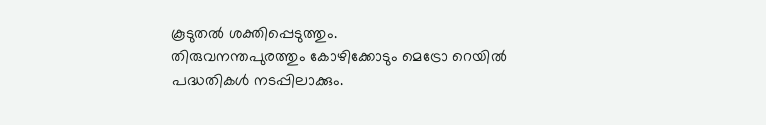കൂടുതൽ ശക്തിപ്പെടുത്തും.
തിരുവനന്തപുരത്തും കോഴിക്കോടും മെട്രോ റെയിൽ പദ്ധതികൾ നടപ്പിലാക്കും.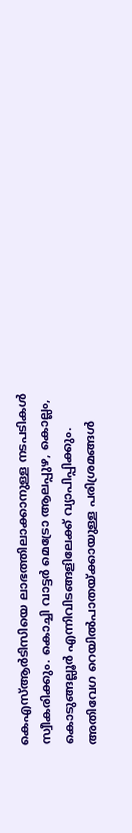കെഎസ്ആർടിസിയെ ലാഭത്തിലാക്കാനുള്ള നടപടികൾ സ്വീകരിക്കും. കൊച്ചി വാട്ടർ മെട്രോ ആലപ്പുഴ, കൊല്ലം, കൊടുങ്ങല്ലൂർ എന്നിവിടങ്ങളിലേക്ക് വ്യാപിപ്പിക്കും. അതിവേഗ റെയിൽപാതയ്ക്കായുള്ള പരിശ്രമങ്ങൾ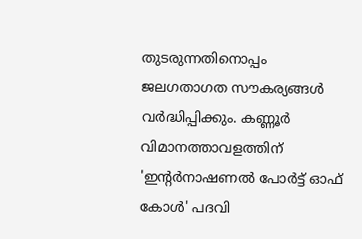തുടരുന്നതിനൊപ്പം ജലഗതാഗത സൗകര്യങ്ങൾ വർദ്ധിപ്പിക്കും. കണ്ണൂർ വിമാനത്താവളത്തിന് 'ഇന്റർനാഷണൽ പോർട്ട് ഓഫ് കോൾ' പദവി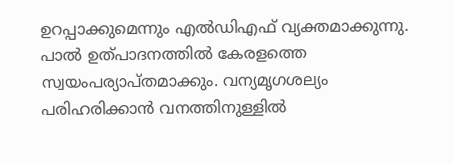ഉറപ്പാക്കുമെന്നും എൽഡിഎഫ് വ്യക്തമാക്കുന്നു.
പാൽ ഉത്പാദനത്തിൽ കേരളത്തെ സ്വയംപര്യാപ്തമാക്കും. വന്യമൃഗശല്യം പരിഹരിക്കാൻ വനത്തിനുള്ളിൽ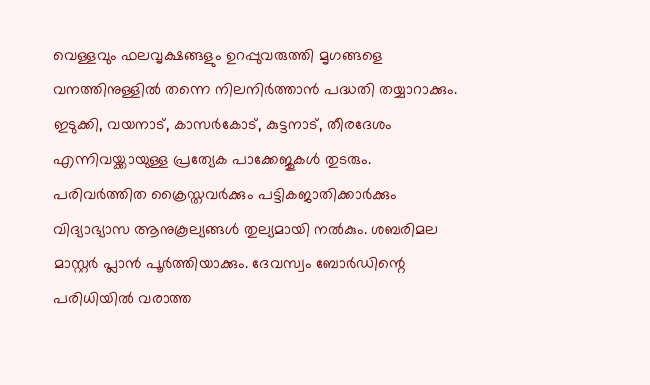വെള്ളവും ഫലവൃക്ഷങ്ങളും ഉറപ്പുവരുത്തി മൃഗങ്ങളെ വനത്തിനുള്ളിൽ തന്നെ നിലനിർത്താൻ പദ്ധതി തയ്യാറാക്കും. ഇടുക്കി, വയനാട്, കാസർകോട്, കുട്ടനാട്, തീരദേശം എന്നിവയ്ക്കായുള്ള പ്രത്യേക പാക്കേജുകൾ തുടരും.
പരിവർത്തിത ക്രൈസ്തവർക്കും പട്ടികജാതിക്കാർക്കും വിദ്യാഭ്യാസ ആനുകൂല്യങ്ങൾ തുല്യമായി നൽകും. ശബരിമല മാസ്റ്റർ പ്ലാൻ പൂർത്തിയാക്കും. ദേവസ്വം ബോർഡിന്റെ പരിധിയിൽ വരാത്ത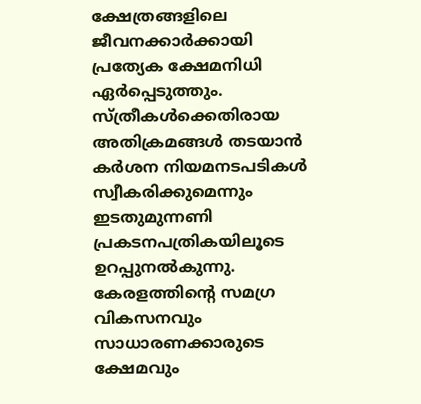ക്ഷേത്രങ്ങളിലെ ജീവനക്കാർക്കായി പ്രത്യേക ക്ഷേമനിധി ഏർപ്പെടുത്തും. സ്ത്രീകൾക്കെതിരായ അതിക്രമങ്ങൾ തടയാൻ കർശന നിയമനടപടികൾ സ്വീകരിക്കുമെന്നും ഇടതുമുന്നണി പ്രകടനപത്രികയിലൂടെ ഉറപ്പുനൽകുന്നു.
കേരളത്തിന്റെ സമഗ്ര വികസനവും സാധാരണക്കാരുടെ ക്ഷേമവും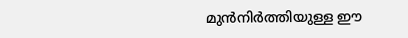മുൻനിർത്തിയുള്ള ഈ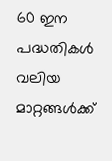60 ഇന പദ്ധതികൾ വലിയ മാറ്റങ്ങൾക്ക്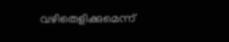വഴിതെളിക്കുമെന്ന്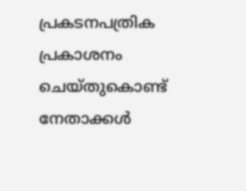പ്രകടനപത്രിക പ്രകാശനം ചെയ്തുകൊണ്ട് നേതാക്കൾ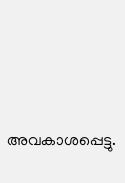അവകാശപ്പെട്ടു.